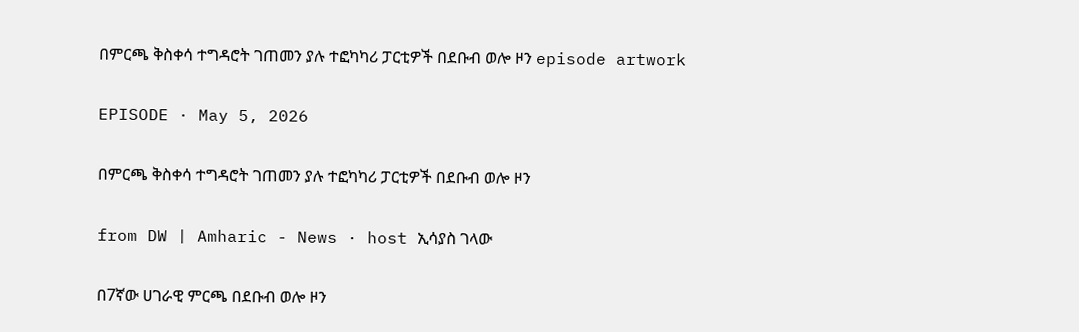በምርጫ ቅስቀሳ ተግዳሮት ገጠመን ያሉ ተፎካካሪ ፓርቲዎች በደቡብ ወሎ ዞን episode artwork

EPISODE · May 5, 2026

በምርጫ ቅስቀሳ ተግዳሮት ገጠመን ያሉ ተፎካካሪ ፓርቲዎች በደቡብ ወሎ ዞን

from DW | Amharic - News · host ኢሳያስ ገላው

በ7ኛው ሀገራዊ ምርጫ በደቡብ ወሎ ዞን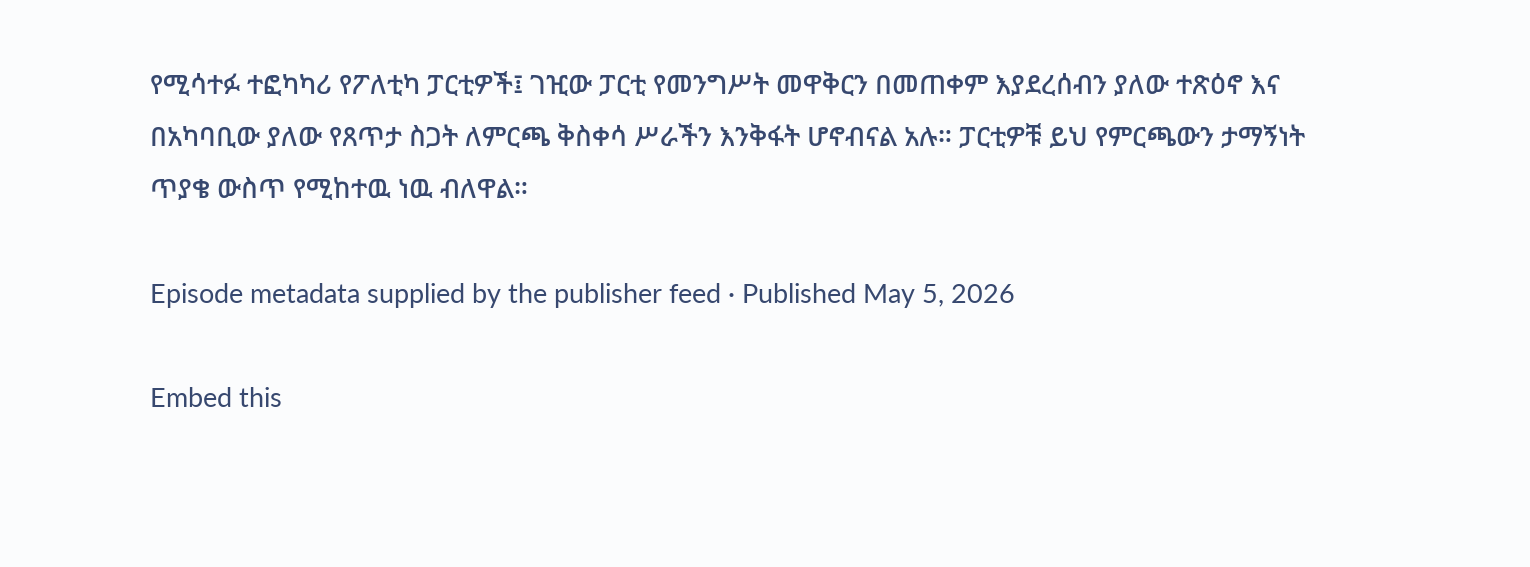የሚሳተፉ ተፎካካሪ የፖለቲካ ፓርቲዎች፤ ገዢው ፓርቲ የመንግሥት መዋቅርን በመጠቀም እያደረሰብን ያለው ተጽዕኖ እና በአካባቢው ያለው የጸጥታ ስጋት ለምርጫ ቅስቀሳ ሥራችን እንቅፋት ሆኖብናል አሉ። ፓርቲዎቹ ይህ የምርጫውን ታማኝነት ጥያቄ ውስጥ የሚከተዉ ነዉ ብለዋል።

Episode metadata supplied by the publisher feed · Published May 5, 2026

Embed this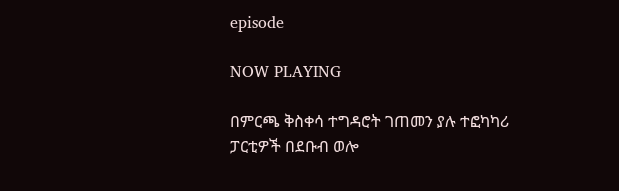episode

NOW PLAYING

በምርጫ ቅስቀሳ ተግዳሮት ገጠመን ያሉ ተፎካካሪ ፓርቲዎች በደቡብ ወሎ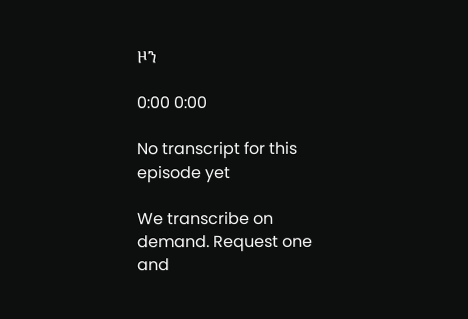ዞን

0:00 0:00

No transcript for this episode yet

We transcribe on demand. Request one and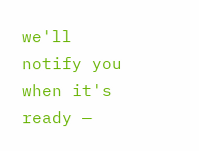we'll notify you when it's ready —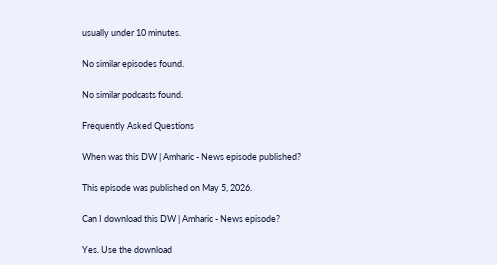usually under 10 minutes.

No similar episodes found.

No similar podcasts found.

Frequently Asked Questions

When was this DW | Amharic - News episode published?

This episode was published on May 5, 2026.

Can I download this DW | Amharic - News episode?

Yes. Use the download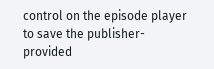control on the episode player to save the publisher-provided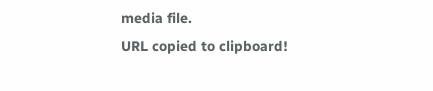media file.
URL copied to clipboard!